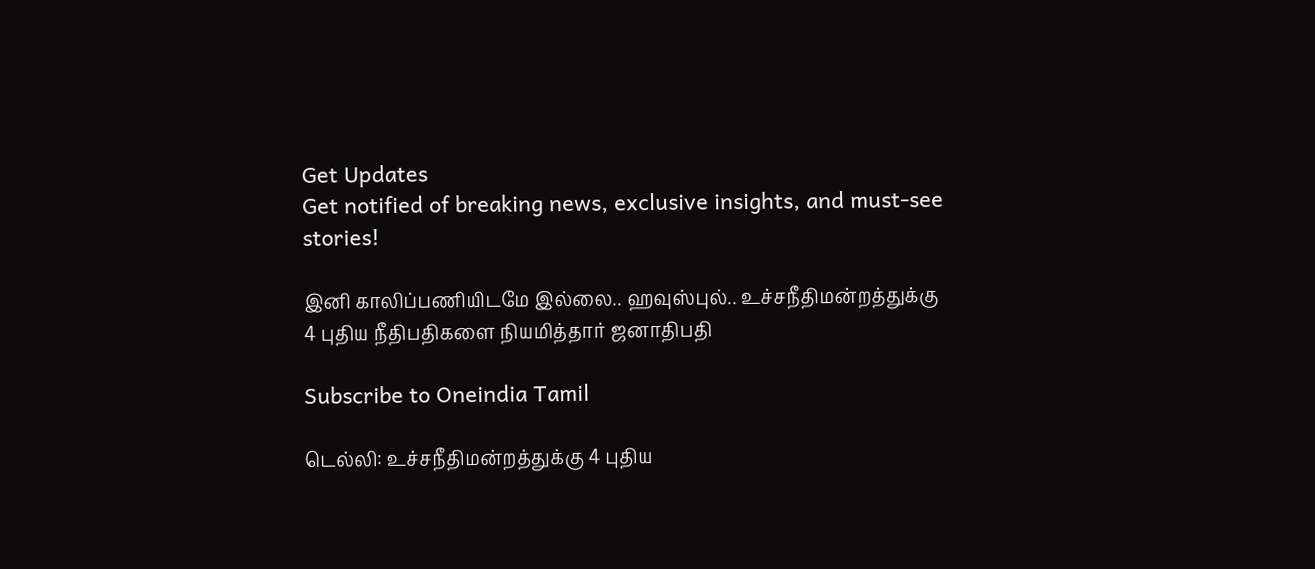Get Updates
Get notified of breaking news, exclusive insights, and must-see stories!

இனி காலிப்பணியிடமே இல்லை.. ஹவுஸ்புல்.. உச்சநீதிமன்றத்துக்கு 4 புதிய நீதிபதிகளை நியமித்தார் ஜனாதிபதி

Subscribe to Oneindia Tamil

டெல்லி: உச்சநீதிமன்றத்துக்கு 4 புதிய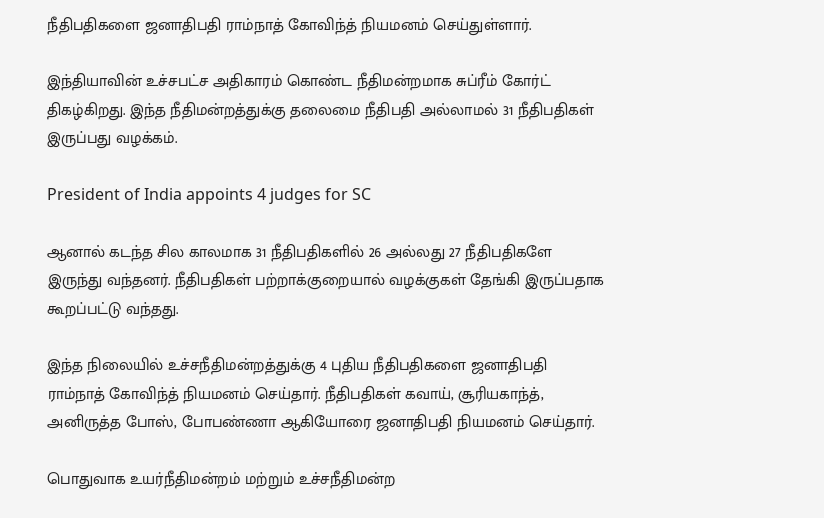நீதிபதிகளை ஜனாதிபதி ராம்நாத் கோவிந்த் நியமனம் செய்துள்ளார்.

இந்தியாவின் உச்சபட்ச அதிகாரம் கொண்ட நீதிமன்றமாக சுப்ரீம் கோர்ட் திகழ்கிறது. இந்த நீதிமன்றத்துக்கு தலைமை நீதிபதி அல்லாமல் 31 நீதிபதிகள் இருப்பது வழக்கம்.

President of India appoints 4 judges for SC

ஆனால் கடந்த சில காலமாக 31 நீதிபதிகளில் 26 அல்லது 27 நீதிபதிகளே இருந்து வந்தனர். நீதிபதிகள் பற்றாக்குறையால் வழக்குகள் தேங்கி இருப்பதாக கூறப்பட்டு வந்தது.

இந்த நிலையில் உச்சநீதிமன்றத்துக்கு 4 புதிய நீதிபதிகளை ஜனாதிபதி ராம்நாத் கோவிந்த் நியமனம் செய்தார். நீதிபதிகள் கவாய், சூரியகாந்த், அனிருத்த போஸ், போபண்ணா ஆகியோரை ஜனாதிபதி நியமனம் செய்தார்.

பொதுவாக உயர்நீதிமன்றம் மற்றும் உச்சநீதிமன்ற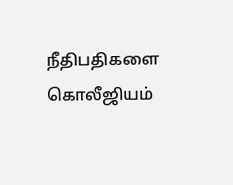நீதிபதிகளை கொலீஜியம்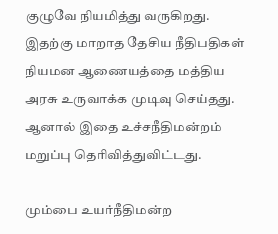குழுவே நியமித்து வருகிறது. இதற்கு மாறாத தேசிய நீதிபதிகள் நியமன ஆணையத்தை மத்திய அரசு உருவாக்க முடிவு செய்தது. ஆனால் இதை உச்சநீதிமன்றம் மறுப்பு தெரிவித்துவிட்டது.

மும்பை உயர்நீதிமன்ற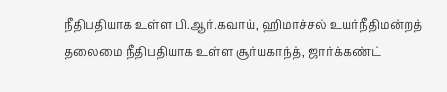நீதிபதியாக உள்ள பி.ஆர்.கவாய், ஹிமாச்சல் உயர்நீதிமன்றத் தலைமை நீதிபதியாக உள்ள சூர்யகாந்த், ஜார்க்கண்ட்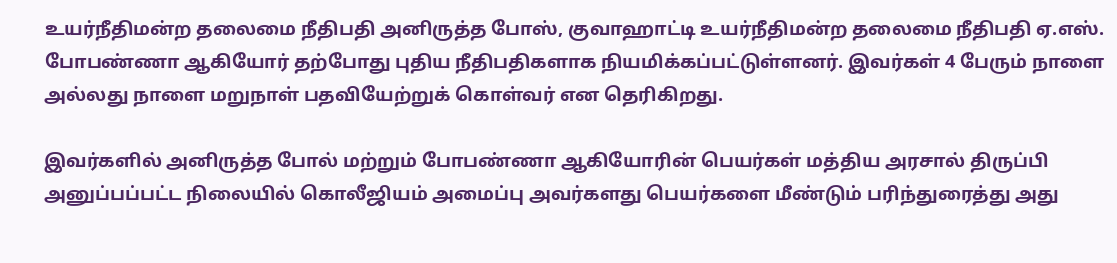உயர்நீதிமன்ற தலைமை நீதிபதி அனிருத்த போஸ், குவாஹாட்டி உயர்நீதிமன்ற தலைமை நீதிபதி ஏ.எஸ். போபண்ணா ஆகியோர் தற்போது புதிய நீதிபதிகளாக நியமிக்கப்பட்டுள்ளனர். இவர்கள் 4 பேரும் நாளை அல்லது நாளை மறுநாள் பதவியேற்றுக் கொள்வர் என தெரிகிறது.

இவர்களில் அனிருத்த போல் மற்றும் போபண்ணா ஆகியோரின் பெயர்கள் மத்திய அரசால் திருப்பி அனுப்பப்பட்ட நிலையில் கொலீஜியம் அமைப்பு அவர்களது பெயர்களை மீண்டும் பரிந்துரைத்து அது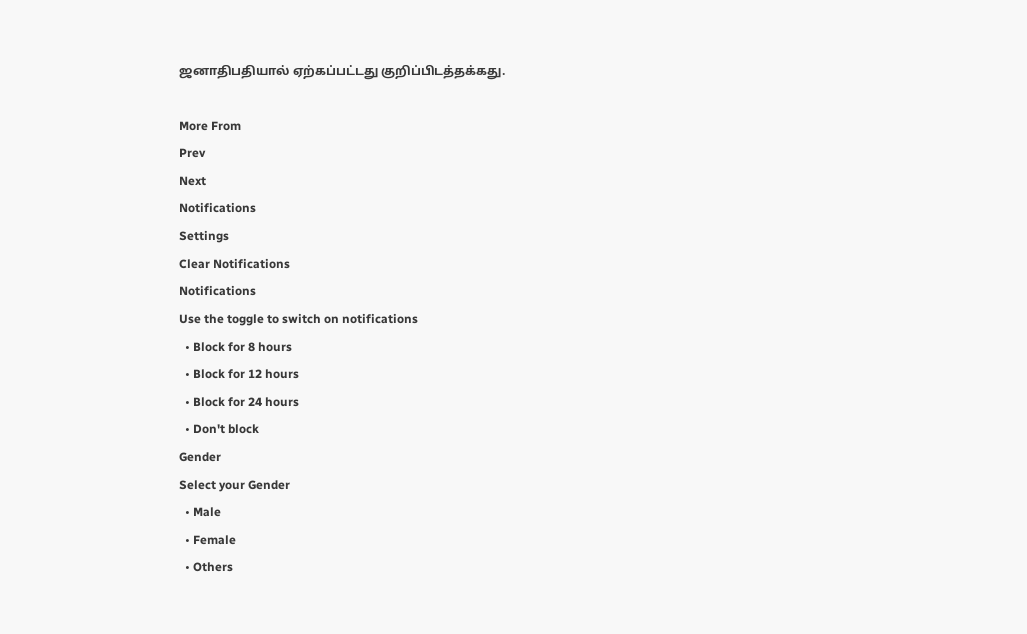ஜனாதிபதியால் ஏற்கப்பட்டது குறிப்பிடத்தக்கது.

More From
Prev
Next
Notifications
Settings
Clear Notifications
Notifications
Use the toggle to switch on notifications
  • Block for 8 hours
  • Block for 12 hours
  • Block for 24 hours
  • Don't block
Gender
Select your Gender
  • Male
  • Female
  • Others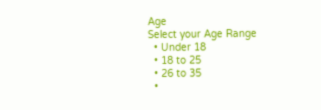Age
Select your Age Range
  • Under 18
  • 18 to 25
  • 26 to 35
  •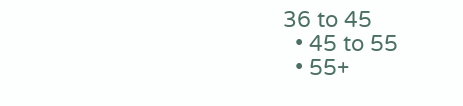36 to 45
  • 45 to 55
  • 55+